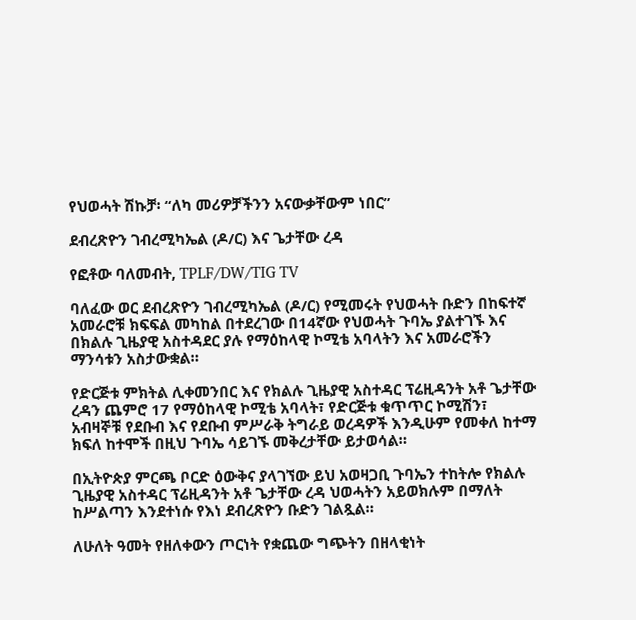የህወሓት ሽኩቻ፡ “ለካ መሪዎቻችንን አናውቃቸውም ነበር”

ደብረጽዮን ገብረሚካኤል (ዶ/ር) እና ጌታቸው ረዳ

የፎቶው ባለመብት, TPLF/DW/TIG TV

ባለፈው ወር ደብረጽዮን ገብረሚካኤል (ዶ/ር) የሚመሩት የህወሓት ቡድን በከፍተኛ አመራሮቹ ክፍፍል መካከል በተደረገው በ14ኛው የህወሓት ጉባኤ ያልተገኙ እና በክልሉ ጊዜያዊ አስተዳደር ያሉ የማዕከላዊ ኮሚቴ አባላትን እና አመራሮችን ማንሳቱን አስታውቋል።

የድርጅቱ ምክትል ሊቀመንበር እና የክልሉ ጊዜያዊ አስተዳር ፕሬዚዳንት አቶ ጌታቸው ረዳን ጨምሮ 17 የማዕከላዊ ኮሚቴ አባላት፣ የድርጅቱ ቁጥጥር ኮሚሽን፣ አብዛኞቹ የደቡብ እና የደቡብ ምሥራቅ ትግራይ ወረዳዎች እንዲሁም የመቀለ ከተማ ክፍለ ከተሞች በዚህ ጉባኤ ሳይገኙ መቅረታቸው ይታወሳል።

በኢትዮጵያ ምርጫ ቦርድ ዕውቅና ያላገኘው ይህ አወዛጋቢ ጉባኤን ተከትሎ የክልሉ ጊዜያዊ አስተዳር ፕሬዚዳንት አቶ ጌታቸው ረዳ ህወሓትን አይወክሉም በማለት ከሥልጣን እንደተነሱ የእነ ደብረጽዮን ቡድን ገልጿል።

ለሁለት ዓመት የዘለቀውን ጦርነት የቋጨው ግጭትን በዘላቂነት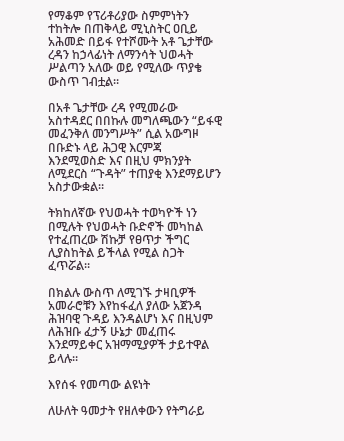የማቆም የፕሪቶሪያው ስምምነትን ተከትሎ በጠቅላይ ሚኒስትር ዐቢይ አሕመድ በይፋ የተሾሙት አቶ ጌታቸው ረዳን ከኃላፊነት ለማንሳት ህወሓት ሥልጣን አለው ወይ የሚለው ጥያቄ ውስጥ ገብቷል።

በአቶ ጌታቸው ረዳ የሚመራው አስተዳደር በበኩሉ መግለጫውን “ይፋዊ መፈንቅለ መንግሥት” ሲል አውግዞ በቡድኑ ላይ ሕጋዊ እርምጃ እንደሚወስድ እና በዚህ ምክንያት ለሚደርስ “ጉዳት” ተጠያቂ እንደማይሆን አስታውቋል።

ትክከለኛው የህወሓት ተወካዮች ነን በሚሉት የህወሓት ቡድኖች መካከል የተፈጠረው ሽኩቻ የፀጥታ ችግር ሊያስከትል ይችላል የሚል ስጋት ፈጥሯል።

በክልሉ ውስጥ ለሚገኙ ታዛቢዎች አመራሮቹን እየከፋፈለ ያለው አጀንዳ ሕዝባዊ ጉዳይ እንዳልሆነ እና በዚህም ለሕዝቡ ፈታኝ ሁኔታ መፈጠሩ እንደማይቀር አዝማሚያዎች ታይተዋል ይላሉ።

እየሰፋ የመጣው ልዩነት

ለሁለት ዓመታት የዘለቀውን የትግራይ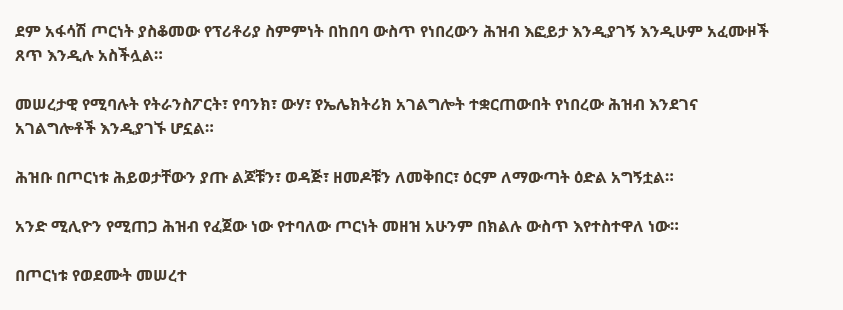ደም አፋሳሽ ጦርነት ያስቆመው የፕሪቶሪያ ስምምነት በከበባ ውስጥ የነበረውን ሕዝብ እፎይታ እንዲያገኝ እንዲሁም አፈሙዞች ጸጥ እንዲሉ አስችሏል።

መሠረታዊ የሚባሉት የትራንስፖርት፣ የባንክ፣ ውሃ፣ የኤሌክትሪክ አገልግሎት ተቋርጠውበት የነበረው ሕዝብ እንደገና አገልግሎቶች እንዲያገኙ ሆኗል።

ሕዝቡ በጦርነቱ ሕይወታቸውን ያጡ ልጆቹን፣ ወዳጅ፣ ዘመዶቹን ለመቅበር፣ ዕርም ለማውጣት ዕድል አግኝቷል።

አንድ ሚሊዮን የሚጠጋ ሕዝብ የፈጀው ነው የተባለው ጦርነት መዘዝ አሁንም በክልሉ ውስጥ እየተስተዋለ ነው።

በጦርነቱ የወደሙት መሠረተ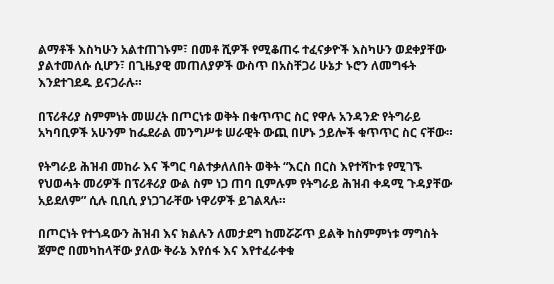ልማቶች እስካሁን አልተጠገኑም፣ በመቶ ሺዎች የሚቆጠሩ ተፈናቃዮች እስካሁን ወደቀያቸው ያልተመለሱ ሲሆን፣ በጊዜያዊ መጠለያዎች ውስጥ በአስቸጋሪ ሁኔታ ኑሮን ለመግፋት እንደተገደዱ ይናጋራሉ።

በፕሪቶሪያ ስምምነት መሠረት በጦርነቱ ወቅት በቁጥጥር ስር የዋሉ አንዳንድ የትግራይ አካባቢዎች አሁንም ከፌደራል መንግሥቱ ሠራዊት ውጪ በሆኑ ኃይሎች ቁጥጥር ስር ናቸው።

የትግራይ ሕዝብ መከራ እና ችግር ባልተቃለለበት ወቅት “እርስ በርስ እየተሻኮቱ የሚገኙ የህወሓት መሪዎች በፕሪቶሪያ ውል ስም ነጋ ጠባ ቢምሉም የትግራይ ሕዝብ ቀዳሚ ጉዳያቸው አይደለም” ሲሉ ቢቢሲ ያነጋገራቸው ነዋሪዎች ይገልጻሉ።

በጦርነት የተጎዳውን ሕዝብ እና ክልሉን ለመታደግ ከመሯሯጥ ይልቅ ከስምምነቱ ማግስት ጀምሮ በመካከላቸው ያለው ቅራኔ እየሰፋ እና እየተፈራቀቁ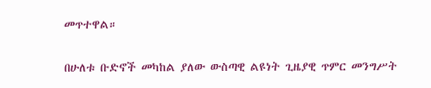መጥተዋል።

በሁለቱ ቡድኖች መካከል ያለው ውስጣዊ ልዩነት ጊዜያዊ ጥምር መንግሥት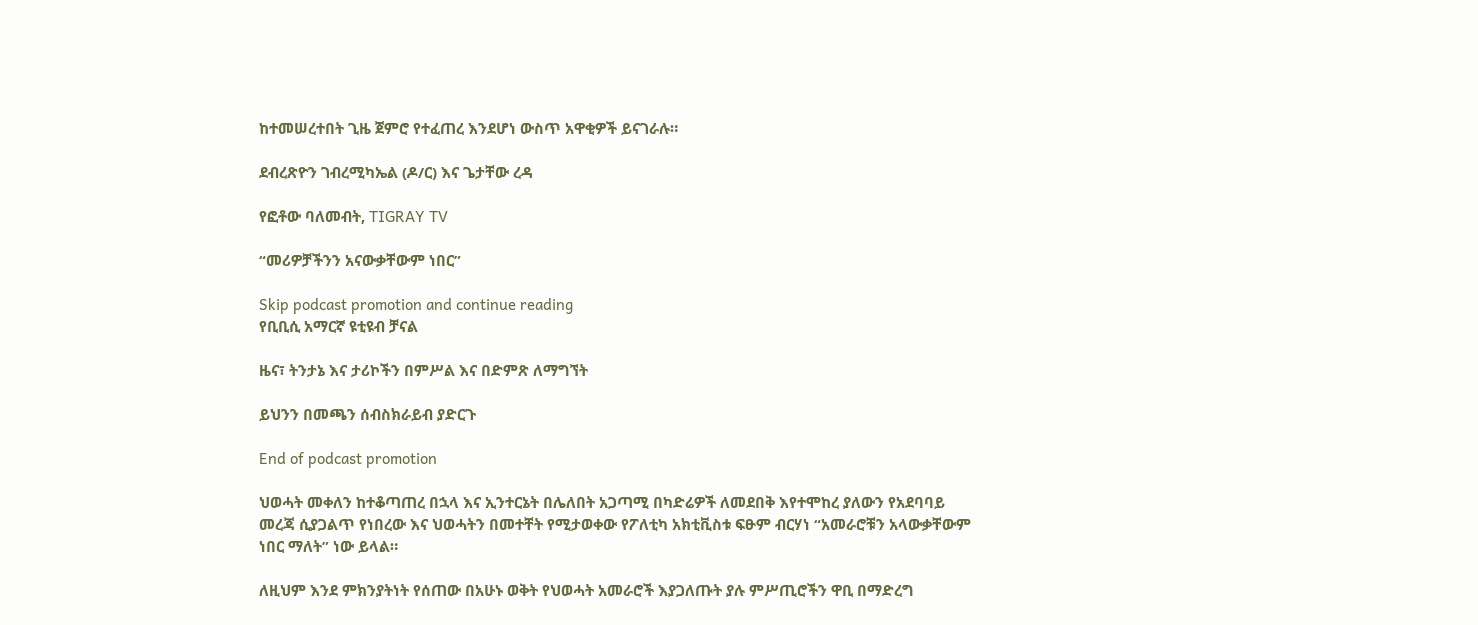ከተመሠረተበት ጊዜ ጀምሮ የተፈጠረ እንደሆነ ውስጥ አዋቂዎች ይናገራሉ።

ደብረጽዮን ገብረሚካኤል (ዶ/ር) እና ጌታቸው ረዳ

የፎቶው ባለመብት, TIGRAY TV

“መሪዎቻችንን አናውቃቸውም ነበር”

Skip podcast promotion and continue reading
የቢቢሲ አማርኛ ዩቲዩብ ቻናል

ዜና፣ ትንታኔ እና ታሪኮችን በምሥል እና በድምጽ ለማግኘት

ይህንን በመጫን ሰብስክራይብ ያድርጉ

End of podcast promotion

ህወሓት መቀለን ከተቆጣጠረ በኋላ እና ኢንተርኔት በሌለበት አጋጣሚ በካድሬዎች ለመደበቅ እየተሞከረ ያለውን የአደባባይ መረጃ ሲያጋልጥ የነበረው እና ህወሓትን በመተቸት የሚታወቀው የፖለቲካ አክቲቪስቱ ፍፁም ብርሃነ “አመራሮቹን አላውቃቸውም ነበር ማለት” ነው ይላል።

ለዚህም እንደ ምክንያትነት የሰጠው በአሁኑ ወቅት የህወሓት አመራሮች እያጋለጡት ያሉ ምሥጢሮችን ዋቢ በማድረግ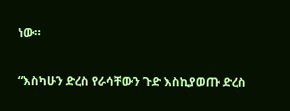ነው።

“እስካሁን ድረስ የራሳቸውን ጉድ እስኪያወጡ ድረስ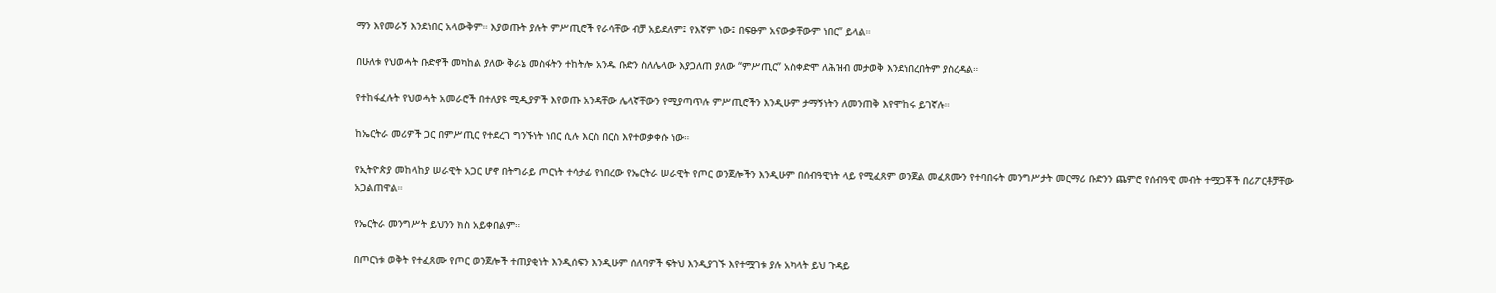ማን እየመራኝ እንደነበር አላውቅም። እያወጡት ያሉት ምሥጢሮች የራሳቸው ብቻ አይደለም፤ የእኛም ነው፤ በፍፁም አናውቃቸውም ነበር” ይላል።

በሁለቱ የህወሓት ቡድኖች መካከል ያለው ቅራኔ መስፋትን ተከትሎ አንዱ ቡድን ስለሌላው እያጋለጠ ያለው “ምሥጢር” አስቀድሞ ለሕዝብ መታወቅ እንደነበረበትም ያስረዳል።

የተከፋፈሉት የህወሓት አመራሮች በተለያዩ ሚዲያዎች እየወጡ አንዳቸው ሌላኛቸውን የሚያጣጥሉ ምሥጢሮችን እንዲሁም ታማኝነትን ለመንጠቅ እየሞከሩ ይገኛሉ።

ከኤርትራ መሪዎች ጋር በምሥጢር የተደረገ ግንኙነት ነበር ሲሉ እርስ በርስ እየተወቃቀሱ ነው።

የኢትዮጵያ መከላከያ ሠራዊት አጋር ሆኖ በትግራይ ጦርነት ተሳታፊ የነበረው የኤርትራ ሠራዊት የጦር ወንጀሎችን እንዲሁም በሰብዓዊነት ላይ የሚፈጸም ወንጀል መፈጸሙን የተባበሩት መንግሥታት መርማሪ ቡድንን ጨምሮ የሰብዓዊ መብት ተሟጋቾች በሪፖርቶቻቸው አጋልጠዋል።

የኤርትራ መንግሥት ይህንን ክስ አይቀበልም።

በጦርነቱ ወቅት የተፈጸሙ የጦር ወንጀሎች ተጠያቂነት እንዲሰፍን እንዲሁም ሰለባዎች ፍትህ እንዲያገኙ እየተሟገቱ ያሉ አካላት ይህ ጉዳይ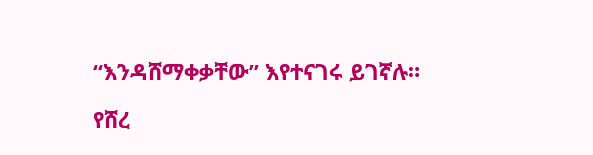“እንዳሸማቀቃቸው” እየተናገሩ ይገኛሉ።

የሸረ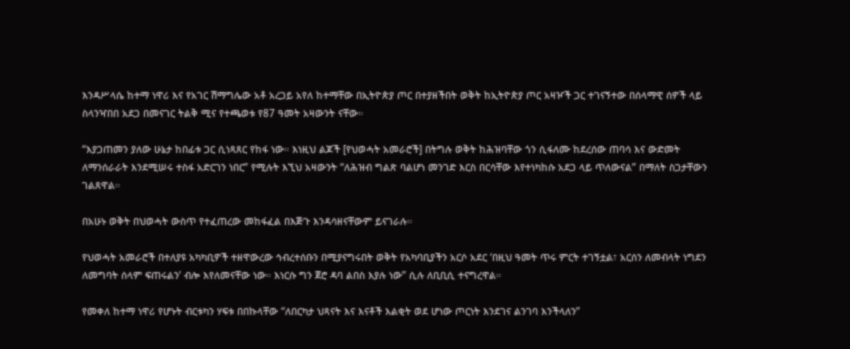እንዳሥላሴ ከተማ ነዋሪ እና የአገር ሽማግሌው አቶ አረጋይ አየለ ከተማቸው በኢትዮጵያ ጦር በተያዘችበት ወቅት ከኢትዮጵያ ጦር አዛዦች ጋር ተገናኝተው በሰላማዊ ሰዎች ላይ ስላንዣበበ አደጋ በመናገር ትልቅ ሚና የተጫወቱ የ87 ዓመት አዛውንት ናቸው።

“እያጋጠመን ያለው ሁኔታ ከበፊቱ ጋር ሲነጻጸር የከፋ ነው። እነዚህ ልጆች [የህወሓት አመራሮች] በትግሉ ወቅት ከሕዝባቸው ጎን ሲፋለሙ ከደረሰው ጠባሳ እና ውድመት ለማንሰራራት እንደሚሠሩ ተስፋ አድርገን ነበር” የሚሉት እኚህ አዛውንት “ለሕዝብ ግልጽ ባልሆነ መንገድ እርስ በርሳቸው እየተነካከሱ አደጋ ላይ ጥለውናል” በማለት ስጋታቸውን ገልጸዋል።

በአሁኑ ወቅት በህወሓት ውስጥ የተፈጠረው መከፋፈል በእጅጉ እንዳሳዘናቸውም ይናገራሉ።

የህወሓት አመራሮች በተለያዩ አካካቢዎች ተዘዋውረው ኅብረተሰቡን በሚያናግሩበት ወቅት የአካባቢያችን አርሶ አደር ‘በዚህ ዓመት ጥሩ ምርት ተገኝቷል፣ አርሰን ለመብላት ነግደን ለመግባት ሰላም ፍጠሩልን’ ብሎ እየለመናቸው ነው። እነርሱ ግን ጀሮ ዳባ ልበስ እያሉ ነው” ሲሉ ለቢቢሲ ተናግረዋል።

የመቀለ ከተማ ነዋሪ የሆኑት ብርቱካን ሃፍቱ በበኩላቸው “ለበርካታ ህጻናት እና እናቶች እልቂት ወደ ሆነው ጦርነት እንደገና ልንገባ እንችላለን”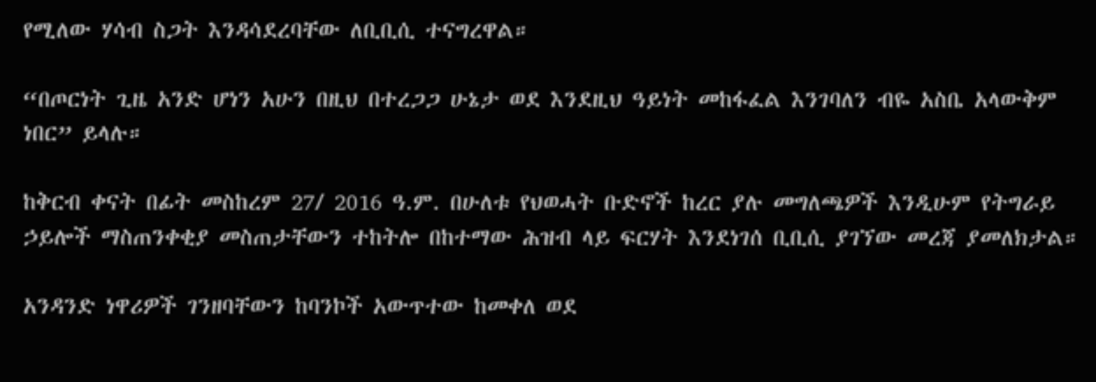የሚለው ሃሳብ ስጋት እንዳሳደረባቸው ለቢቢሲ ተናግረዋል።

“በጦርነት ጊዜ አንድ ሆነን አሁን በዚህ በተረጋጋ ሁኔታ ወደ እንደዚህ ዓይነት መከፋፈል እንገባለን ብዬ አስቤ አላውቅም ነበር” ይላሉ።

ከቅርብ ቀናት በፊት መስከረም 27/ 2016 ዓ.ም. በሁለቱ የህወሓት ቡድኖች ከረር ያሉ መግለጫዎች እንዲሁም የትግራይ ኃይሎች ማስጠንቀቂያ መስጠታቸውን ተከትሎ በከተማው ሕዝብ ላይ ፍርሃት እንደነገሰ ቢቢሲ ያገኘው መረጃ ያመለክታል።

አንዳንድ ነዋሪዎች ገንዘባቸውን ከባንኮች አውጥተው ከመቀለ ወደ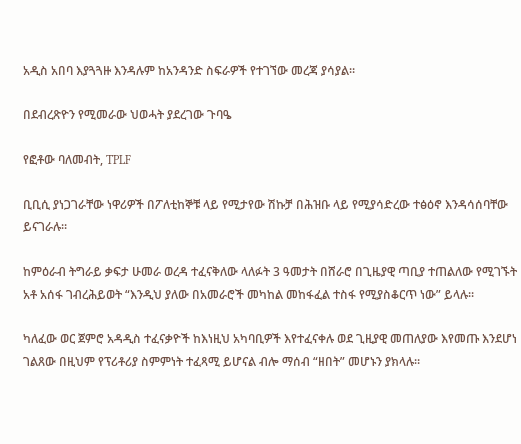አዲስ አበባ እያጓጓዙ እንዳሉም ከአንዳንድ ስፍራዎች የተገኘው መረጃ ያሳያል።

በደብረጽዮን የሚመራው ህወሓት ያደረገው ጉባዔ

የፎቶው ባለመብት, TPLF

ቢቢሲ ያነጋገራቸው ነዋሪዎች በፖለቲከኞቹ ላይ የሚታየው ሽኩቻ በሕዝቡ ላይ የሚያሳድረው ተፅዕኖ እንዳሳሰባቸው ይናገራሉ።

ከምዕራብ ትግራይ ቃፍታ ሁመራ ወረዳ ተፈናቅለው ላለፉት 3 ዓመታት በሸራሮ በጊዜያዊ ጣቢያ ተጠልለው የሚገኙት አቶ አሰፋ ገብረሕይወት “እንዲህ ያለው በአመራሮች መካከል መከፋፈል ተስፋ የሚያስቆርጥ ነው” ይላሉ።

ካለፈው ወር ጀምሮ አዳዲስ ተፈናቃዮች ከእነዚህ አካባቢዎች እየተፈናቀሉ ወደ ጊዚያዊ መጠለያው እየመጡ እንደሆነ ገልጸው በዚህም የፕሪቶሪያ ስምምነት ተፈጻሚ ይሆናል ብሎ ማሰብ “ዘበት” መሆኑን ያክላሉ።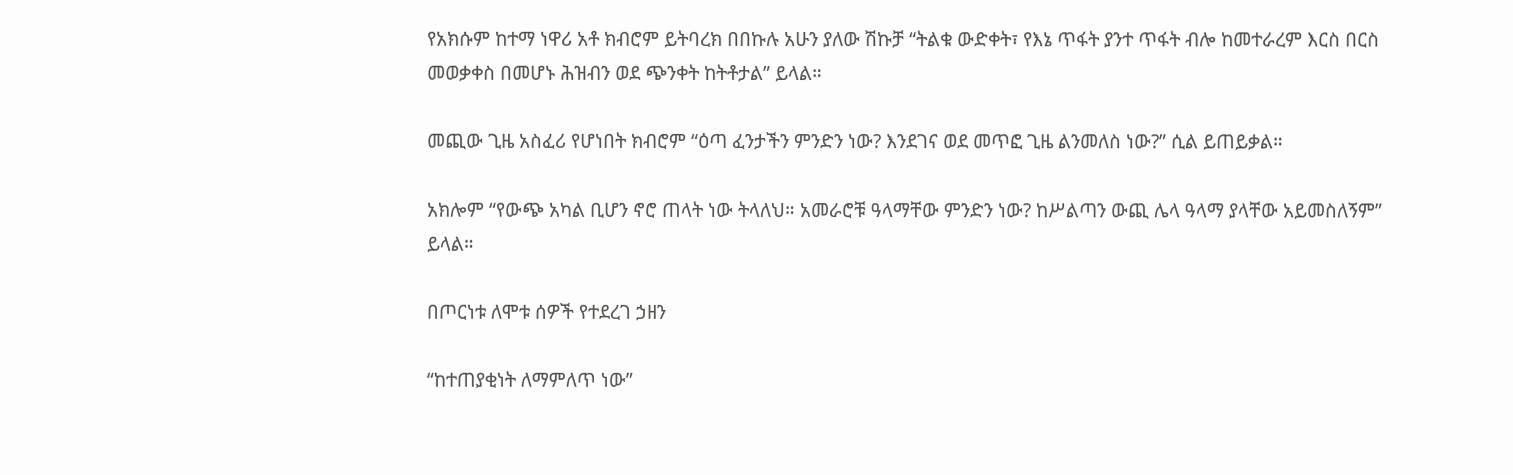የአክሱም ከተማ ነዋሪ አቶ ክብሮም ይትባረክ በበኩሉ አሁን ያለው ሽኩቻ “ትልቁ ውድቀት፣ የእኔ ጥፋት ያንተ ጥፋት ብሎ ከመተራረም እርስ በርስ መወቃቀስ በመሆኑ ሕዝብን ወደ ጭንቀት ከትቶታል” ይላል።

መጪው ጊዜ አስፈሪ የሆነበት ክብሮም “ዕጣ ፈንታችን ምንድን ነው? እንደገና ወደ መጥፎ ጊዜ ልንመለስ ነው?” ሲል ይጠይቃል።

አክሎም “የውጭ አካል ቢሆን ኖሮ ጠላት ነው ትላለህ። አመራሮቹ ዓላማቸው ምንድን ነው? ከሥልጣን ውጪ ሌላ ዓላማ ያላቸው አይመስለኝም” ይላል።

በጦርነቱ ለሞቱ ሰዎች የተደረገ ኃዘን

“ከተጠያቂነት ለማምለጥ ነው”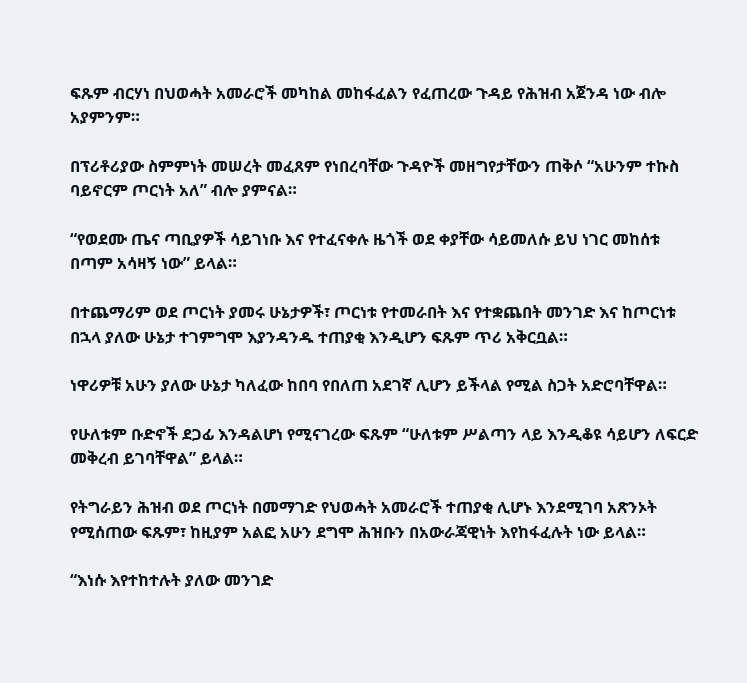ፍጹም ብርሃነ በህወሓት አመራሮች መካከል መከፋፈልን የፈጠረው ጉዳይ የሕዝብ አጀንዳ ነው ብሎ አያምንም።

በፕሪቶሪያው ስምምነት መሠረት መፈጸም የነበረባቸው ጉዳዮች መዘግየታቸውን ጠቅሶ “አሁንም ተኩስ ባይኖርም ጦርነት አለ” ብሎ ያምናል።

“የወደሙ ጤና ጣቢያዎች ሳይገነቡ እና የተፈናቀሉ ዜጎች ወደ ቀያቸው ሳይመለሱ ይህ ነገር መከሰቱ በጣም አሳዛኝ ነው” ይላል።

በተጨማሪም ወደ ጦርነት ያመሩ ሁኔታዎች፣ ጦርነቱ የተመራበት እና የተቋጨበት መንገድ እና ከጦርነቱ በኋላ ያለው ሁኔታ ተገምግሞ እያንዳንዱ ተጠያቂ እንዲሆን ፍጹም ጥሪ አቅርቧል።

ነዋሪዎቹ አሁን ያለው ሁኔታ ካለፈው ከበባ የበለጠ አደገኛ ሊሆን ይችላል የሚል ስጋት አድሮባቸዋል።

የሁለቱም ቡድኖች ደጋፊ እንዳልሆነ የሚናገረው ፍጹም “ሁለቱም ሥልጣን ላይ እንዲቆዩ ሳይሆን ለፍርድ መቅረብ ይገባቸዋል” ይላል።

የትግራይን ሕዝብ ወደ ጦርነት በመማገድ የህወሓት አመራሮች ተጠያቂ ሊሆኑ እንደሚገባ አጽንኦት የሚሰጠው ፍጹም፣ ከዚያም አልፎ አሁን ደግሞ ሕዝቡን በአውራጃዊነት እየከፋፈሉት ነው ይላል።

“እነሱ እየተከተሉት ያለው መንገድ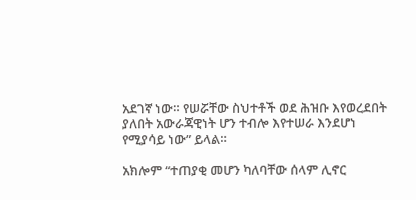አደገኛ ነው። የሠሯቸው ስህተቶች ወደ ሕዝቡ እየወረደበት ያለበት አውራጃዊነት ሆን ተብሎ እየተሠራ እንደሆነ የሚያሳይ ነው” ይላል።

አክሎም “ተጠያቂ መሆን ካለባቸው ሰላም ሊኖር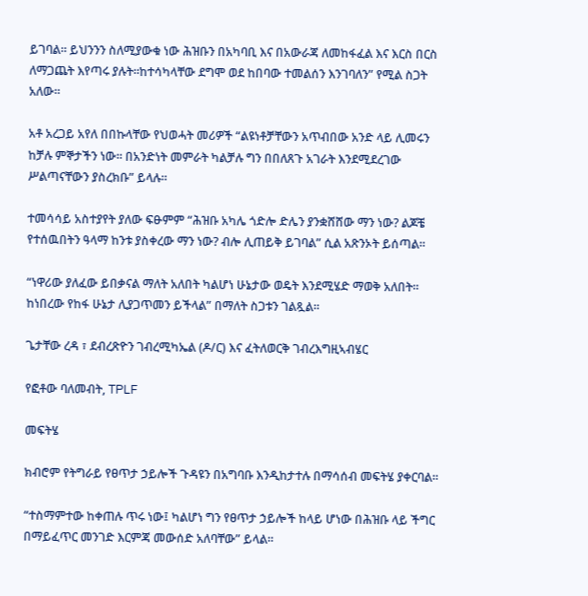ይገባል። ይህንንን ስለሚያውቁ ነው ሕዝቡን በአካባቢ እና በአውራጃ ለመከፋፈል እና እርስ በርስ ለማጋጨት እየጣሩ ያሉት።ከተሳካላቸው ደግሞ ወደ ከበባው ተመልሰን እንገባለን” የሚል ስጋት አለው።

አቶ አረጋይ አየለ በበኩላቸው የህወሓት መሪዎች “ልዩነቶቻቸውን አጥብበው አንድ ላይ ሊመሩን ከቻሉ ምኞታችን ነው። በአንድነት መምራት ካልቻሉ ግን በበለጸጉ አገራት እንደሚደረገው ሥልጣናቸውን ያስረክቡ” ይላሉ።

ተመሳሳይ አስተያየት ያለው ፍፁምም “ሕዝቡ አካሌ ጎድሎ ድሌን ያንቋሸሸው ማን ነው? ልጆቼ የተሰዉበትን ዓላማ ከንቱ ያስቀረው ማን ነው? ብሎ ሊጠይቅ ይገባል” ሲል አጽንኦት ይሰጣል።

“ነዋሪው ያለፈው ይበቃናል ማለት አለበት ካልሆነ ሁኔታው ወዴት እንደሚሄድ ማወቅ አለበት። ከነበረው የከፋ ሁኔታ ሊያጋጥመን ይችላል” በማለት ስጋቱን ገልጿል።

ጌታቸው ረዳ ፣ ደብረጽዮን ገብረሚካኤል (ዶ/ር) እና ፈትለወርቅ ገብረእግዚኣብሄር

የፎቶው ባለመብት, TPLF

መፍትሄ

ክብሮም የትግራይ የፀጥታ ኃይሎች ጉዳዩን በአግባቡ እንዲከታተሉ በማሳሰብ መፍትሄ ያቀርባል።

“ተስማምተው ከቀጠሉ ጥሩ ነው፤ ካልሆነ ግን የፀጥታ ኃይሎች ከላይ ሆነው በሕዝቡ ላይ ችግር በማይፈጥር መንገድ እርምጃ መውሰድ አለባቸው” ይላል።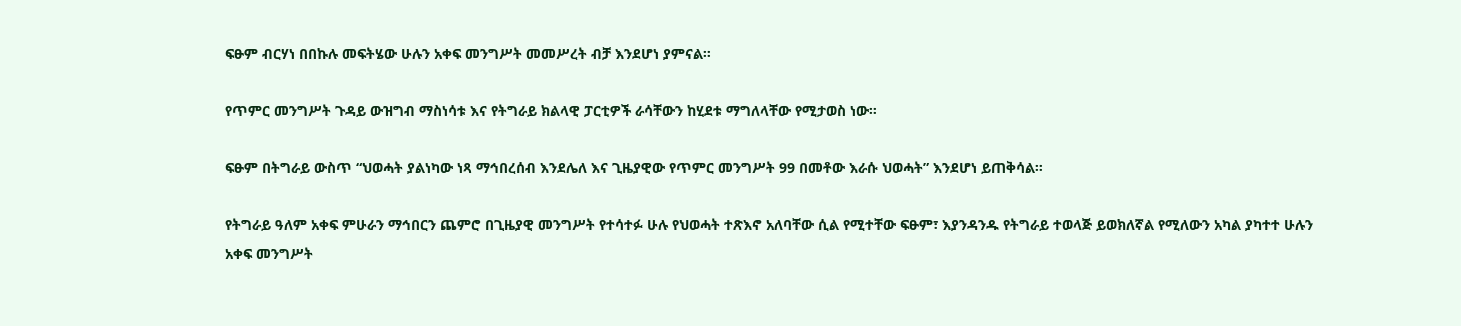ፍፁም ብርሃነ በበኩሉ መፍትሄው ሁሉን አቀፍ መንግሥት መመሥረት ብቻ እንደሆነ ያምናል።

የጥምር መንግሥት ጉዳይ ውዝግብ ማስነሳቱ እና የትግራይ ክልላዊ ፓርቲዎች ራሳቸውን ከሂደቱ ማግለላቸው የሚታወስ ነው።

ፍፁም በትግራይ ውስጥ “ህወሓት ያልነካው ነጻ ማኅበረሰብ እንደሌለ እና ጊዜያዊው የጥምር መንግሥት 99 በመቶው እራሱ ህወሓት” እንደሆነ ይጠቅሳል።

የትግራይ ዓለም አቀፍ ምሁራን ማኅበርን ጨምሮ በጊዜያዊ መንግሥት የተሳተፉ ሁሉ የህወሓት ተጽእኖ አለባቸው ሲል የሚተቸው ፍፁም፣ እያንዳንዱ የትግራይ ተወላጅ ይወክለኛል የሚለውን አካል ያካተተ ሁሉን አቀፍ መንግሥት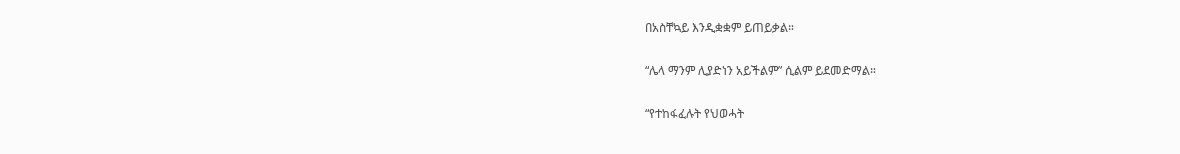በአስቸኳይ እንዲቋቋም ይጠይቃል።

“ሌላ ማንም ሊያድነን አይችልም” ሲልም ይደመድማል።

“የተከፋፈሉት የህወሓት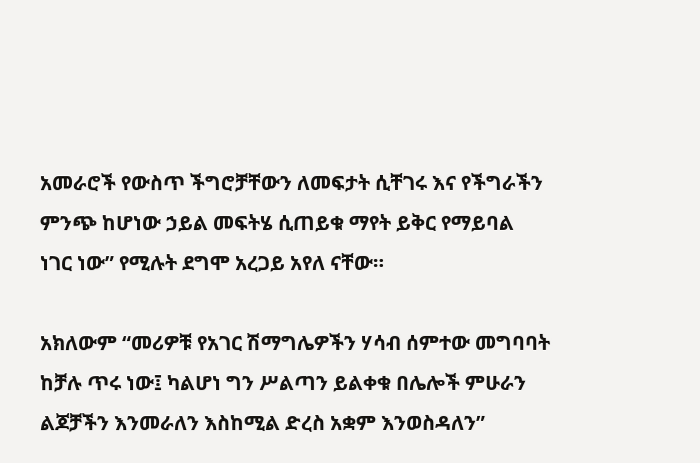አመራሮች የውስጥ ችግሮቻቸውን ለመፍታት ሲቸገሩ እና የችግራችን ምንጭ ከሆነው ኃይል መፍትሄ ሲጠይቁ ማየት ይቅር የማይባል ነገር ነው” የሚሉት ደግሞ አረጋይ አየለ ናቸው።

አክለውም “መሪዎቹ የአገር ሽማግሌዎችን ሃሳብ ሰምተው መግባባት ከቻሉ ጥሩ ነው፤ ካልሆነ ግን ሥልጣን ይልቀቁ በሌሎች ምሁራን ልጆቻችን እንመራለን እስከሚል ድረስ አቋም እንወስዳለን”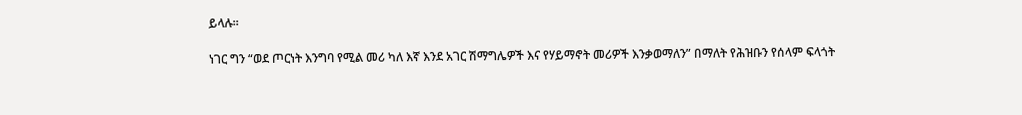ይላሉ።

ነገር ግን “ወደ ጦርነት እንግባ የሚል መሪ ካለ እኛ እንደ አገር ሽማግሌዎች እና የሃይማኖት መሪዎች እንቃወማለን” በማለት የሕዝቡን የሰላም ፍላጎት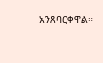አንጸባርቀዋል።